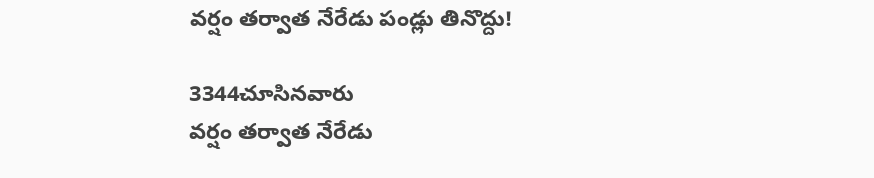వర్షం తర్వాత నేరేడు పండ్లు తినొద్దు!

3344చూసినవారు
వర్షం తర్వాత నేరేడు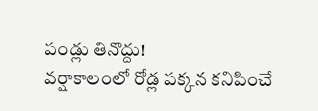పండ్లు తినొద్దు!
వర్షాకాలంలో రోడ్ల పక్కన కనిపించే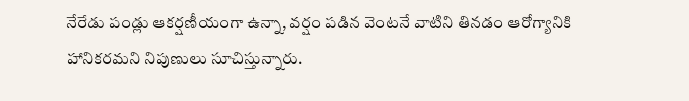నేరేడు పండ్లు ఆకర్షణీయంగా ఉన్నా, వర్షం పడిన వెంటనే వాటిని తినడం ఆరోగ్యానికి హానికరమని నిపుణులు సూచిస్తున్నారు.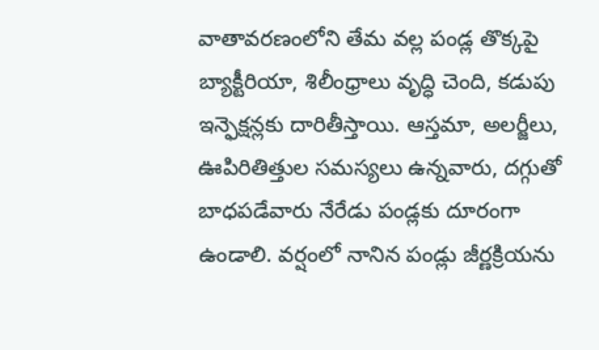వాతావరణంలోని తేమ వల్ల పండ్ల తొక్కపై బ్యాక్టీరియా, శిలీంధ్రాలు వృద్ధి చెంది, కడుపు ఇన్ఫెక్షన్లకు దారితీస్తాయి. ఆస్తమా, అలర్జీలు, ఊపిరితిత్తుల సమస్యలు ఉన్నవారు, దగ్గుతో బాధపడేవారు నేరేడు పండ్లకు దూరంగా ఉండాలి. వర్షంలో నానిన పండ్లు జీర్ణక్రియను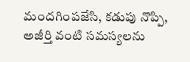మందగింపజేసి, కడుపు నొప్పి, అజీర్తి వంటి సమస్యలను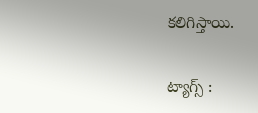కలిగిస్తాయి.

ట్యాగ్స్ :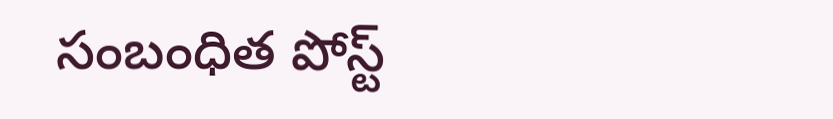సంబంధిత పోస్ట్